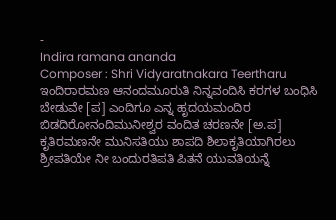-
Indira ramana ananda
Composer : Shri Vidyaratnakara Teertharu ಇಂದಿರಾರಮಣ ಆನಂದಮೂರುತಿ ನಿನ್ನವಂದಿಸಿ ಕರಗಳ ಬಂಧಿಸಿ ಬೇಡುವೇ [ಪ] ಎಂದಿಗೂ ಎನ್ನ ಹೃದಯಮಂದಿರ ಬಿಡದಿರೋನಂದಿಮುನೀಶ್ವರ ವಂದಿತ ಚರಣನೇ [ಅ.ಪ] ಕೃತಿರಮಣನೇ ಮುನಿಸತಿಯು ಶಾಪದಿ ಶಿಲಾಕೃತಿಯಾಗಿರಲು ಶ್ರೀಪತಿಯೇ ನೀ ಬಂದುರತಿಪತಿ ಪಿತನೆ ಯುವತಿಯನ್ನೆ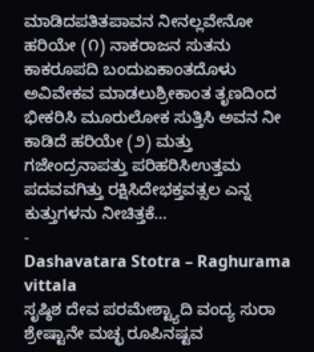ಮಾಡಿದಪತಿತಪಾವನ ನೀನಲ್ಲವೇನೋ ಹರಿಯೇ (೧) ನಾಕರಾಜನ ಸುತನು ಕಾಕರೂಪದಿ ಬಂದುಏಕಾಂತದೊಳು ಅವಿವೇಕವ ಮಾಡಲುಶ್ರೀಕಾಂತ ತೃಣದಿಂದ ಭೀಕರಿಸಿ ಮೂರುಲೋಕ ಸುತ್ತಿಸಿ ಅವನ ನೀ ಕಾಡಿದೆ ಹರಿಯೇ (೨) ಮತ್ತು ಗಜೇಂದ್ರನಾಪತ್ತು ಪರಿಹರಿಸಿಉತ್ತಮ ಪದವವಗಿತ್ತು ರಕ್ಷಿಸಿದೇಭಕ್ತವತ್ಸಲ ಎನ್ನ ಕುತ್ತುಗಳನು ನೀಚಿತ್ತಕೆ…
-
Dashavatara Stotra – Raghurama vittala
ಸೃಷ್ಠಿಶ ದೇವ ಪರಮೇಶ್ಟ್ಯಾದಿ ವಂದ್ಯ ಸುರಾ ಶ್ರೇಷ್ಟಾನೇ ಮಚ್ಛ ರೂಪಿನಷ್ಟವ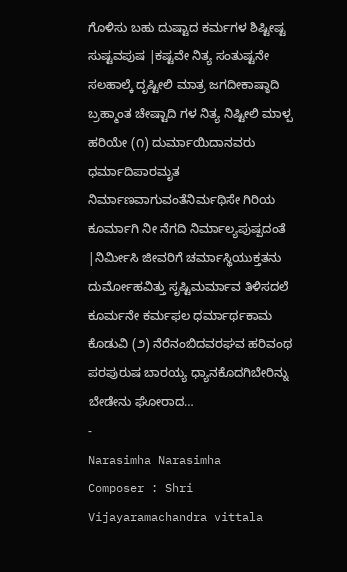ಗೊಳಿಸು ಬಹು ದುಷ್ಟಾದ ಕರ್ಮಗಳ ಶಿಷ್ಟೀಷ್ಟ ಸುಷ್ಟವಪುಷ |ಕಷ್ಟವೇ ನಿತ್ಯ ಸಂತುಷ್ಟನೇ ಸಲಹಾಲ್ಕೆ ದೃಷ್ಟೀಲಿ ಮಾತ್ರ ಜಗದೀಕಾಷ್ಠಾದಿ ಬ್ರಹ್ಮಾಂತ ಚೇಷ್ಟಾದಿ ಗಳ ನಿತ್ಯ ನಿಷ್ಟೀಲಿ ಮಾಳ್ಪ ಹರಿಯೇ (೧) ದುರ್ಮಾಯಿದಾನವರು ಧರ್ಮಾದಿಪಾರಮೃತ ನಿರ್ಮಾಣವಾಗುವಂತೆನಿರ್ಮಥಿಸೇ ಗಿರಿಯ ಕೂರ್ಮಾಗಿ ನೀ ನೆಗದಿ ನಿರ್ಮಾಲ್ಯಪುಷ್ಪದಂತೆ |ನಿರ್ಮೀಸಿ ಜೀವರಿಗೆ ಚರ್ಮಾಸ್ಥಿಯುಕ್ತತನು ದುರ್ಮೋಹವಿತ್ತು ಸೃಷ್ಟಿಮರ್ಮಾವ ತಿಳಿಸದಲೆ ಕೂರ್ಮನೇ ಕರ್ಮಫಲ ಧರ್ಮಾರ್ಥಕಾಮ ಕೊಡುವಿ (೨) ನೆರೆನಂಬಿದವರಘವ ಹರಿವಂಥ ಪರಪುರುಷ ಬಾರಯ್ಯ ಧ್ಯಾನಕೊದಗಿಬೇರಿನ್ನು ಬೇಡೇನು ಘೋರಾದ…
-
Narasimha Narasimha
Composer : Shri Vijayaramachandra vittala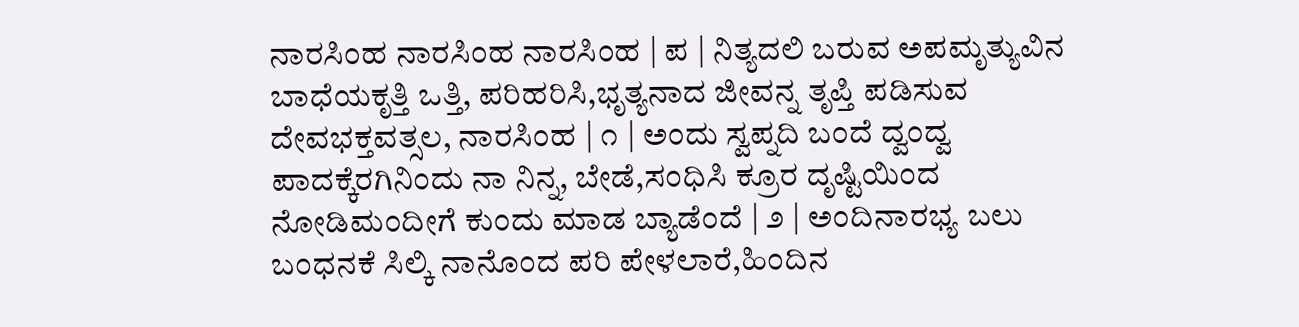ನಾರಸಿಂಹ ನಾರಸಿಂಹ ನಾರಸಿಂಹ | ಪ | ನಿತ್ಯದಲಿ ಬರುವ ಅಪಮೃತ್ಯುವಿನ ಬಾಧೆಯಕೃತ್ತಿ ಒತ್ತಿ, ಪರಿಹರಿಸಿ,ಭೃತ್ಯನಾದ ಜೀವನ್ನ ತೃಪ್ತಿ ಪಡಿಸುವ ದೇವಭಕ್ತವತ್ಸಲ, ನಾರಸಿಂಹ | ೧ | ಅಂದು ಸ್ವಪ್ನದಿ ಬಂದೆ ದ್ವಂದ್ವ ಪಾದಕ್ಕೆರಗಿನಿಂದು ನಾ ನಿನ್ನ, ಬೇಡೆ,ಸಂಧಿಸಿ ಕ್ರೂರ ದೃಷ್ಟಿಯಿಂದ ನೋಡಿಮಂದೀಗೆ ಕುಂದು ಮಾಡ ಬ್ಯಾಡೆಂದೆ | ೨ | ಅಂದಿನಾರಭ್ಯ ಬಲು ಬಂಧನಕೆ ಸಿಲ್ಕಿ ನಾನೊಂದ ಪರಿ ಪೇಳಲಾರೆ,ಹಿಂದಿನ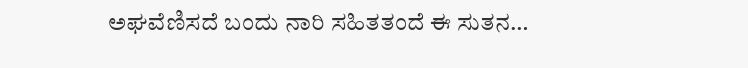ಅಘವೆಣಿಸದೆ ಬಂದು ನಾರಿ ಸಹಿತತಂದೆ ಈ ಸುತನ…